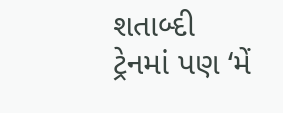શતાબ્દી ટ્રેનમાં પણ ‘મેં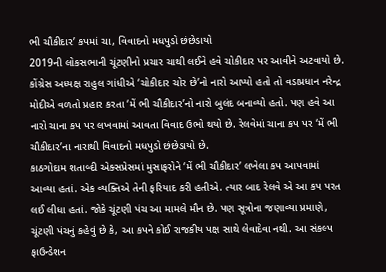ભી ચૌકીદાર’ કપમાં ચા, વિવાદનો મધપુડો છંછેડાયો
2019ની લોકસભાની ચૂંટણીનો પ્રચાર ચાથી લઈને હવે ચોકીદાર પર આવીને અટવાયો છે. કોંગ્રેસ અધ્યક્ષ રાહુલ ગાંધીએ ‘ચોકીદાર ચોર છે’નો નારો આપ્યો હતો તો વડાપ્રધાન નરેન્દ્ર મોદીએ વળતો પ્રહાર કરતા ‘મેં ભી ચૌકીદાર’નો નારો બુલંદ બનાવ્યો હતો. પણ હવે આ નારો ચાના કપ પર લખવામાં આવતા વિવાદ ઉભો થયો છે. રેલવેમાં ચાના કપ પર ‘મેં ભી ચૌકીદાર’ના નારાથી વિવાદનો મધપુડો છંછેડાયો છે.
કાઠગોદામ શતાબ્દી એક્સપ્રેસમાં મુસાફરોને ‘મેં ભી ચૌકીદાર’ લખેલા કપ આપવામાં આવ્યા હતાં. એક વ્યક્તિએ તેની ફરિયાદ કરી હતીએ. ત્યાર બાદ રેલવે એ આ કપ પરત લઈ લીધા હતાં. જોકે ચૂંટણી પંચ આ મામલે મૌન છે. પણ સૂત્રોના જણાવ્યા પ્રમાણે, ચૂંટણી પંચનું કહેવું છે કે, આ કપને કોઈ રાજકીય પક્ષ સાથે લેવાદેવા નથી. આ સંકલ્પ ફાઉન્ડેશન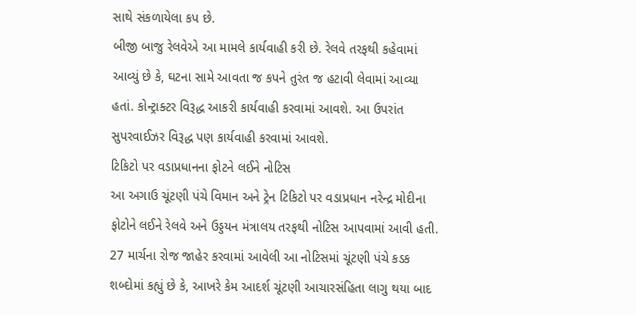સાથે સંકળાયેલા કપ છે.
બીજી બાજુ રેલવેએ આ મામલે કાર્યવાહી કરી છે. રેલવે તરફથી કહેવામાં આવ્યું છે કે, ઘટના સામે આવતા જ કપને તુરંત જ હટાવી લેવામાં આવ્યા હતાં. કોન્ટ્રાક્ટર વિરૂદ્ધ આકરી કાર્યવાહી કરવામાં આવશે. આ ઉપરાંત સુપરવાઈઝર વિરૂદ્ધ પણ કાર્યવાહી કરવામાં આવશે.
ટિકિટો પર વડાપ્રધાનના ફોટને લઈને નોટિસ
આ અગાઉ ચૂંટણી પંચે વિમાન અને ટ્રેન ટિકિટો પર વડાપ્રધાન નરેન્દ્ર મોદીના ફોટોને લઈને રેલવે અને ઉડ્ડયન મંત્રાલય તરફથી નોટિસ આપવામાં આવી હતી. 27 માર્ચના રોજ જાહેર કરવામાં આવેલી આ નોટિસમાં ચૂંટણી પંચે કડક શબ્દોમાં કહ્યું છે કે, આખરે કેમ આદર્શ ચૂંટણી આચારસંહિતા લાગુ થયા બાદ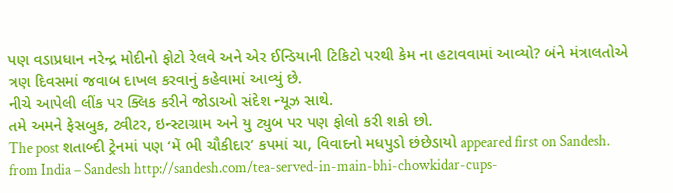પણ વડાપ્રધાન નરેન્દ્ર મોદીનો ફોટો રેલવે અને એર ઈન્ડિયાની ટિકિટો પરથી કેમ ના હટાવવામાં આવ્યો? બંને મંત્રાલતોએ ત્રણ દિવસમાં જવાબ દાખલ કરવાનું કહેવામાં આવ્યું છે.
નીચે આપેલી લીંક પર ક્લિક કરીને જોડાઓ સંદેશ ન્યૂઝ સાથે.
તમે અમને ફેસબુક, ટ્વીટર, ઇન્સ્ટાગ્રામ અને યુ ટ્યુબ પર પણ ફોલો કરી શકો છો.
The post શતાબ્દી ટ્રેનમાં પણ ‘મેં ભી ચૌકીદાર’ કપમાં ચા, વિવાદનો મધપુડો છંછેડાયો appeared first on Sandesh.
from India – Sandesh http://sandesh.com/tea-served-in-main-bhi-chowkidar-cups-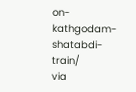on-kathgodam-shatabdi-train/
via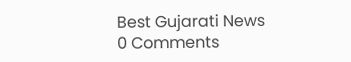Best Gujarati News
0 Comments